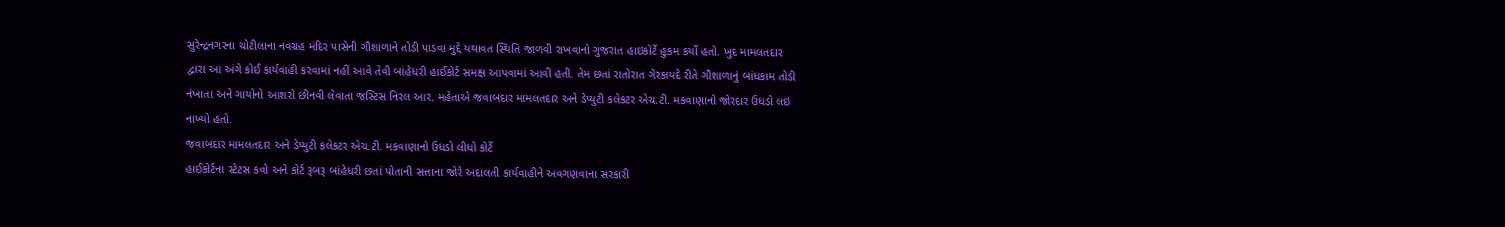સુરેન્દ્રનગરના ચોટીલાના નવગ્રહ મંદિર પાસેની ગૌશાળાને તોડી પાડવા મુદ્દે યથાવત સ્થિતિ જાળવી રાખવાનો ગુજરાત હાઇકોર્ટે હુકમ કર્યો હતો. ખુદ મામલતદાર દ્વારા આ અંગે કોઈ કાર્યવાહી કરવામાં નહીં આવે તેવી બાંહેધરી હાઈકોર્ટ સમક્ષ આપવામાં આવી હતી. તેમ છતાં રાતોરાત ગેરકાયદે રીતે ગૌશાળાનું બાંધકામ તોડી નંખાતા અને ગાયોનો આશરો છીનવી લેવાતા જસ્ટિસ નિરલ આર. મહેતાએ જવાબદાર મામલતદાર અને ડેપ્યુટી કલેકટર એચ.ટી. મકવાણાનો જોરદાર ઉધડો લઇ નાખ્યો હતો.
જવાબદાર મામલતદાર અને ડેપ્યુટી કલેકટર એચ.ટી. મકવાણાનો ઉધડો લીધો કોર્ટે
હાઈકોર્ટના સ્ટેટસ કવો અને કોર્ટ રૂબરૂ બાંહેધરી છતાં પોતાની સત્તાના જોરે અદાલતી કાર્યવાહીને અવગણવાના સરકારી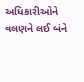અધિકારીઓને વલણને લઈ બંને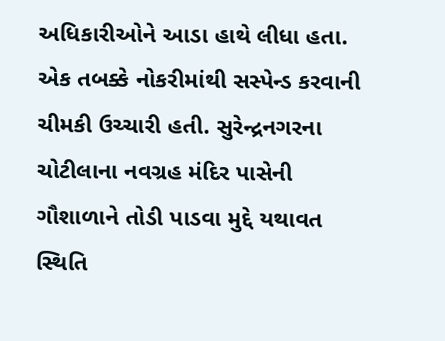અધિકારીઓને આડા હાથે લીધા હતા. એક તબક્કે નોકરીમાંથી સસ્પેન્ડ કરવાની ચીમકી ઉચ્ચારી હતી. સુરેન્દ્રનગરના ચોટીલાના નવગ્રહ મંદિર પાસેની ગૌશાળાને તોડી પાડવા મુદ્દે યથાવત સ્થિતિ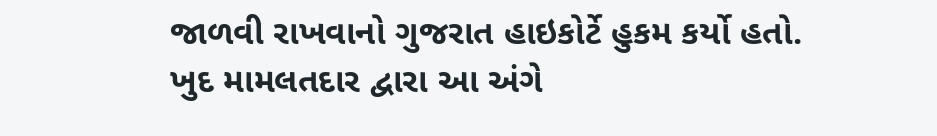જાળવી રાખવાનો ગુજરાત હાઇકોર્ટે હુકમ કર્યો હતો. ખુદ મામલતદાર દ્વારા આ અંગે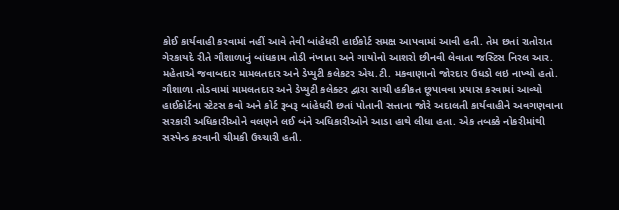કોઈ કાર્યવાહી કરવામાં નહીં આવે તેવી બાંહેધરી હાઈકોર્ટ સમક્ષ આપવામાં આવી હતી. તેમ છતાં રાતોરાત ગેરકાયદે રીતે ગૌશાળાનું બાંધકામ તોડી નંખાતા અને ગાયોનો આશરો છીનવી લેવાતા જસ્ટિસ નિરલ આર. મહેતાએ જવાબદાર મામલતદાર અને ડેપ્યુટી કલેકટર એચ.ટી. મકવાણાનો જોરદાર ઉધડો લઇ નાખ્યો હતો.
ગૌશાળા તોડવામાં મામલતદાર અને ડેપ્યુટી કલેક્ટર દ્વારા સાચી હકીકત છૂપાવવા પ્રયાસ કરવામાં આવ્યો
હાઈકોર્ટના સ્ટેટસ કવો અને કોર્ટ રૂબરૂ બાંહેધરી છતાં પોતાની સત્તાના જોરે અદાલતી કાર્યવાહીને અવગણવાના સરકારી અધિકારીઓને વલણને લઈ બંને અધિકારીઓને આડા હાથે લીધા હતા. એક તબક્કે નોકરીમાંથી સસ્પેન્ડ કરવાની ચીમકી ઉચ્ચારી હતી.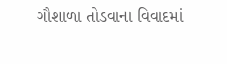ગૌશાળા તોડવાના વિવાદમાં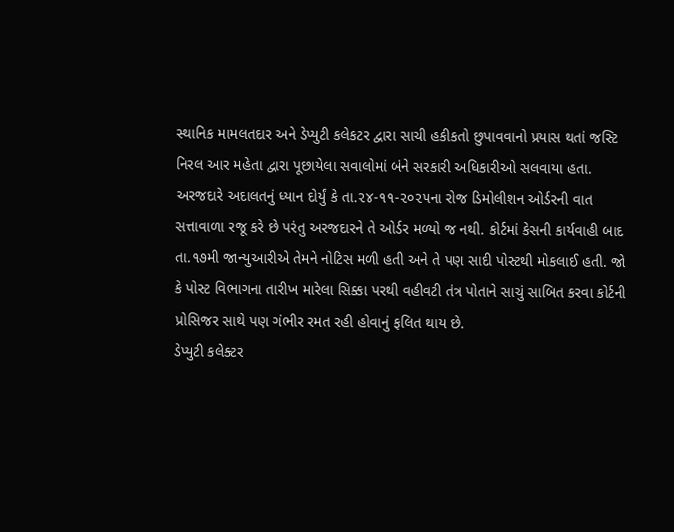સ્થાનિક મામલતદાર અને ડેપ્યુટી કલેકટર દ્વારા સાચી હકીકતો છુપાવવાનો પ્રયાસ થતાં જસ્ટિ નિરલ આર મહેતા દ્વારા પૂછાયેલા સવાલોમાં બંને સરકારી અધિકારીઓ સલવાયા હતા. અરજદારે અદાલતનું ધ્યાન દોર્યું કે તા.૨૪-૧૧-૨૦૨૫ના રોજ ડિમોલીશન ઓર્ડરની વાત સત્તાવાળા રજૂ કરે છે પરંતુ અરજદારને તે ઓર્ડર મળ્યો જ નથી. કોર્ટમાં કેસની કાર્યવાહી બાદ તા.૧૭મી જાન્યુઆરીએ તેમને નોટિસ મળી હતી અને તે પણ સાદી પોસ્ટથી મોકલાઈ હતી. જો કે પોસ્ટ વિભાગના તારીખ મારેલા સિક્કા પરથી વહીવટી તંત્ર પોતાને સાચું સાબિત કરવા કોર્ટની પ્રોસિજર સાથે પણ ગંભીર રમત રહી હોવાનું ફલિત થાય છે.
ડેપ્યુટી કલેક્ટર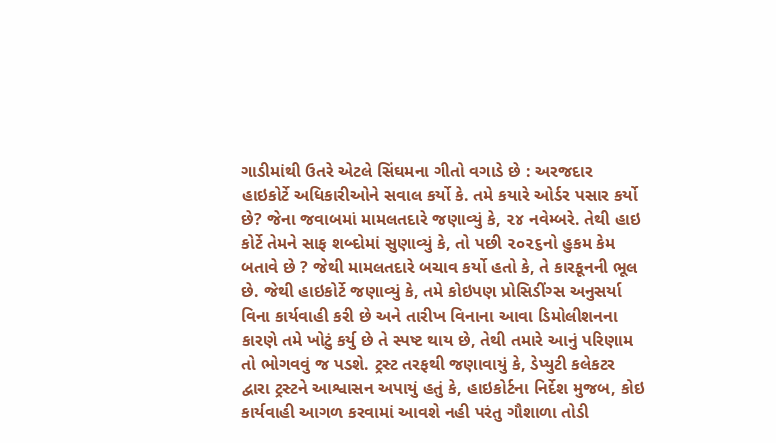ગાડીમાંથી ઉતરે એટલે સિંઘમના ગીતો વગાડે છે : અરજદાર
હાઇકોર્ટે અધિકારીઓને સવાલ કર્યો કે. તમે કયારે ઓર્ડર પસાર કર્યો છે? જેના જવાબમાં મામલતદારે જણાવ્યું કે, ૨૪ નવેમ્બરે. તેથી હાઇ કોર્ટે તેમને સાફ શબ્દોમાં સુણાવ્યું કે, તો પછી ૨૦૨૬નો હુકમ કેમ બતાવે છે ? જેથી મામલતદારે બચાવ કર્યો હતો કે, તે કારકૂનની ભૂલ છે. જેથી હાઇકોર્ટે જણાવ્યું કે, તમે કોઇપણ પ્રોસિડીંગ્સ અનુસર્યા વિના કાર્યવાહી કરી છે અને તારીખ વિનાના આવા ડિમોલીશનના કારણે તમે ખોટું કર્યુ છે તે સ્પષ્ટ થાય છે, તેથી તમારે આનું પરિણામ તો ભોગવવું જ પડશે. ટ્રસ્ટ તરફથી જણાવાયું કે, ડેપ્યુટી કલેકટર દ્વારા ટ્રસ્ટને આશ્વાસન અપાયું હતું કે, હાઇકોર્ટના નિર્દેશ મુજબ, કોઇ કાર્યવાહી આગળ કરવામાં આવશે નહી પરંતુ ગૌશાળા તોડી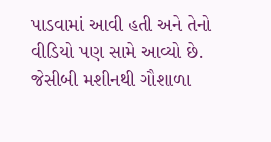પાડવામાં આવી હતી અને તેનો વીડિયો પણ સામે આવ્યો છે. જેસીબી મશીનથી ગૌશાળા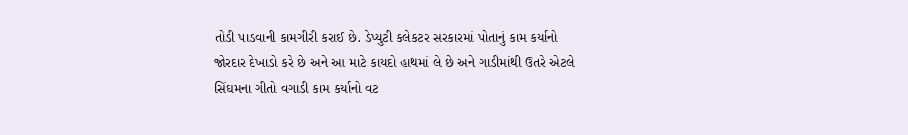તોડી પાડવાની કામગીરી કરાઈ છે. ડેપ્યુટી કલેકટર સરકારમાં પોતાનું કામ કર્યાનો જોરદાર દેખાડો કરે છે અને આ માટે કાયદો હાથમાં લે છે અને ગાડીમાંથી ઉતરે એટલે સિંઘમના ગીતો વગાડી કામ કર્યાનો વટ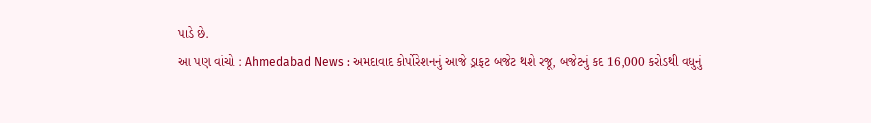પાડે છે.
આ પણ વાંચો : Ahmedabad News : અમદાવાદ કોર્પોરેશનનું આજે ડ્રાફટ બજેટ થશે રજૂ, બજેટનું કદ 16,000 કરોડથી વધુનું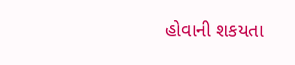હોવાની શકયતા